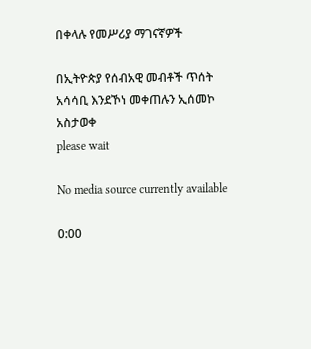በቀላሉ የመሥሪያ ማገናኛዎች

በኢትዮጵያ የሰብአዊ መብቶች ጥሰት አሳሳቢ እንደኾነ መቀጠሉን ኢሰመኮ አስታወቀ
please wait

No media source currently available

0:00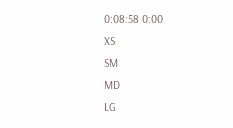0:08:58 0:00
XS
SM
MD
LG